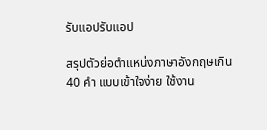รับแอปรับแอป

สรุปตัวย่อตำแหน่งภาษาอังกฤษเกิน 40 คำ แบบเข้าใจง่าย ใช้งาน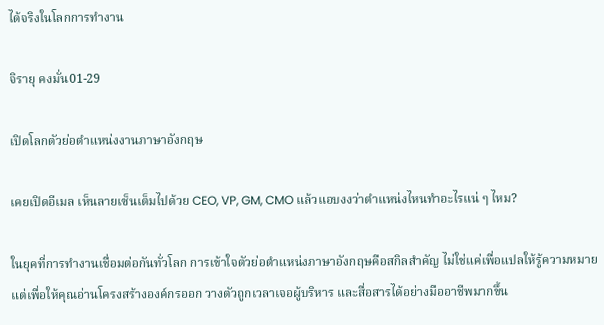ได้จริงในโลกการทำงาน

จิรายุ คงมั่น01-29

เปิดโลกตัวย่อตำแหน่งงานภาษาอังกฤษ

เคยเปิดอีเมล เห็นลายเซ็นเต็มไปด้วย CEO, VP, GM, CMO แล้วแอบงงว่าตำแหน่งไหนทำอะไรแน่ ๆ ไหม?

ในยุคที่การทำงานเชื่อมต่อกันทั่วโลก การเข้าใจตัวย่อตำแหน่งภาษาอังกฤษคือสกิลสำคัญ ไม่ใช่แค่เพื่อแปลให้รู้ความหมาย แต่เพื่อให้คุณอ่านโครงสร้างองค์กรออก วางตัวถูกเวลาเจอผู้บริหาร และสื่อสารได้อย่างมืออาชีพมากขึ้น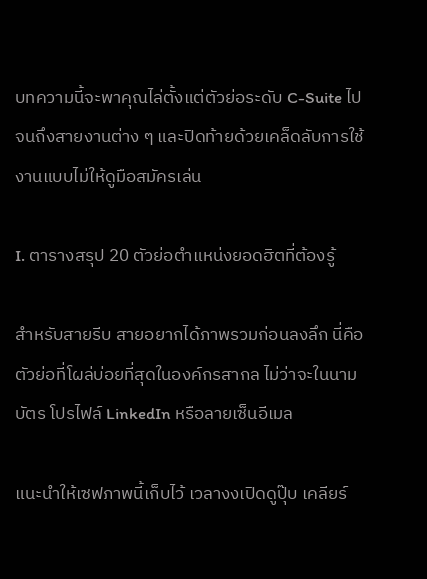บทความนี้จะพาคุณไล่ตั้งแต่ตัวย่อระดับ C-Suite ไปจนถึงสายงานต่าง ๆ และปิดท้ายด้วยเคล็ดลับการใช้งานแบบไม่ให้ดูมือสมัครเล่น

I. ตารางสรุป 20 ตัวย่อตำแหน่งยอดฮิตที่ต้องรู้

สำหรับสายรีบ สายอยากได้ภาพรวมก่อนลงลึก นี่คือตัวย่อที่โผล่บ่อยที่สุดในองค์กรสากล ไม่ว่าจะในนามบัตร โปรไฟล์ LinkedIn หรือลายเซ็นอีเมล

แนะนำให้เซฟภาพนี้เก็บไว้ เวลางงเปิดดูปุ๊บ เคลียร์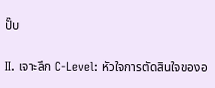ปั๊บ

II. เจาะลึก C-Level: หัวใจการตัดสินใจของอ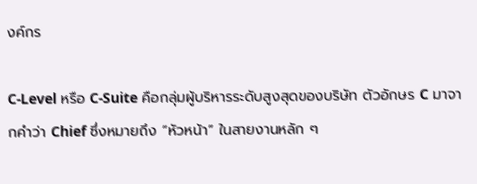งค์กร

C-Level หรือ C-Suite คือกลุ่มผู้บริหารระดับสูงสุดของบริษัท ตัวอักษร C มาจากคำว่า Chief ซึ่งหมายถึง “หัวหน้า” ในสายงานหลัก ๆ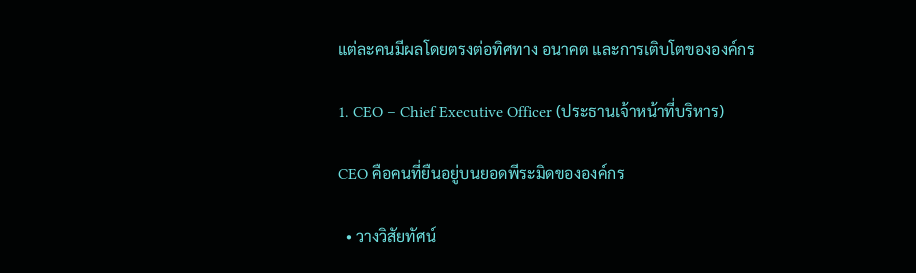แต่ละคนมีผลโดยตรงต่อทิศทาง อนาคต และการเติบโตขององค์กร

1. CEO – Chief Executive Officer (ประธานเจ้าหน้าที่บริหาร)

CEO คือคนที่ยืนอยู่บนยอดพีระมิดขององค์กร

  • วางวิสัยทัศน์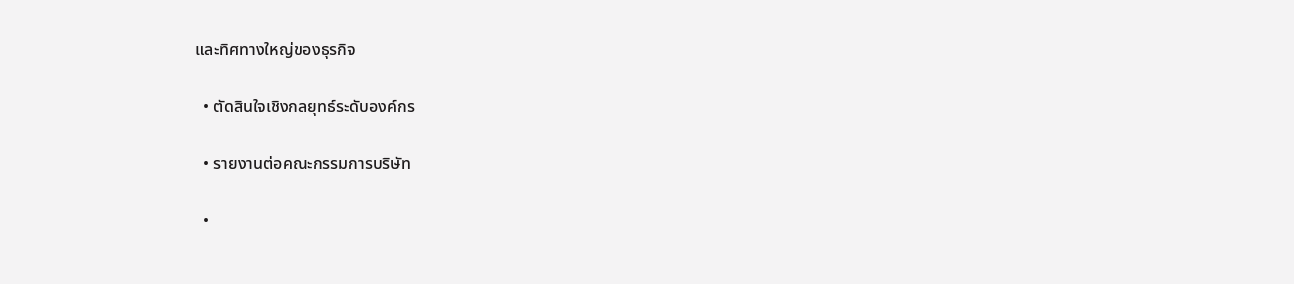และทิศทางใหญ่ของธุรกิจ

  • ตัดสินใจเชิงกลยุทธ์ระดับองค์กร

  • รายงานต่อคณะกรรมการบริษัท

  •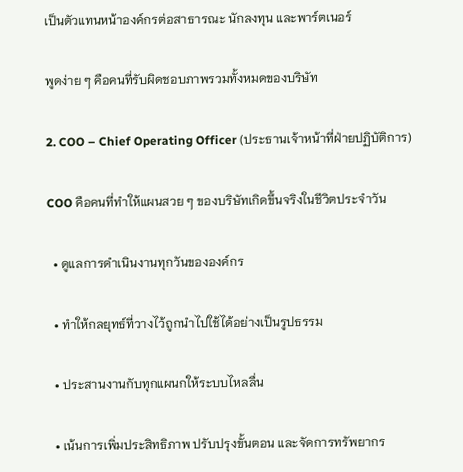เป็นตัวแทนหน้าองค์กรต่อสาธารณะ นักลงทุน และพาร์ตเนอร์

พูดง่าย ๆ คือคนที่รับผิดชอบภาพรวมทั้งหมดของบริษัท

2. COO – Chief Operating Officer (ประธานเจ้าหน้าที่ฝ่ายปฏิบัติการ)

COO คือคนที่ทำให้แผนสวย ๆ ของบริษัทเกิดขึ้นจริงในชีวิตประจำวัน

  • ดูแลการดำเนินงานทุกวันขององค์กร

  • ทำให้กลยุทธ์ที่วางไว้ถูกนำไปใช้ได้อย่างเป็นรูปธรรม

  • ประสานงานกับทุกแผนกให้ระบบไหลลื่น

  • เน้นการเพิ่มประสิทธิภาพ ปรับปรุงขั้นตอน และจัดการทรัพยากร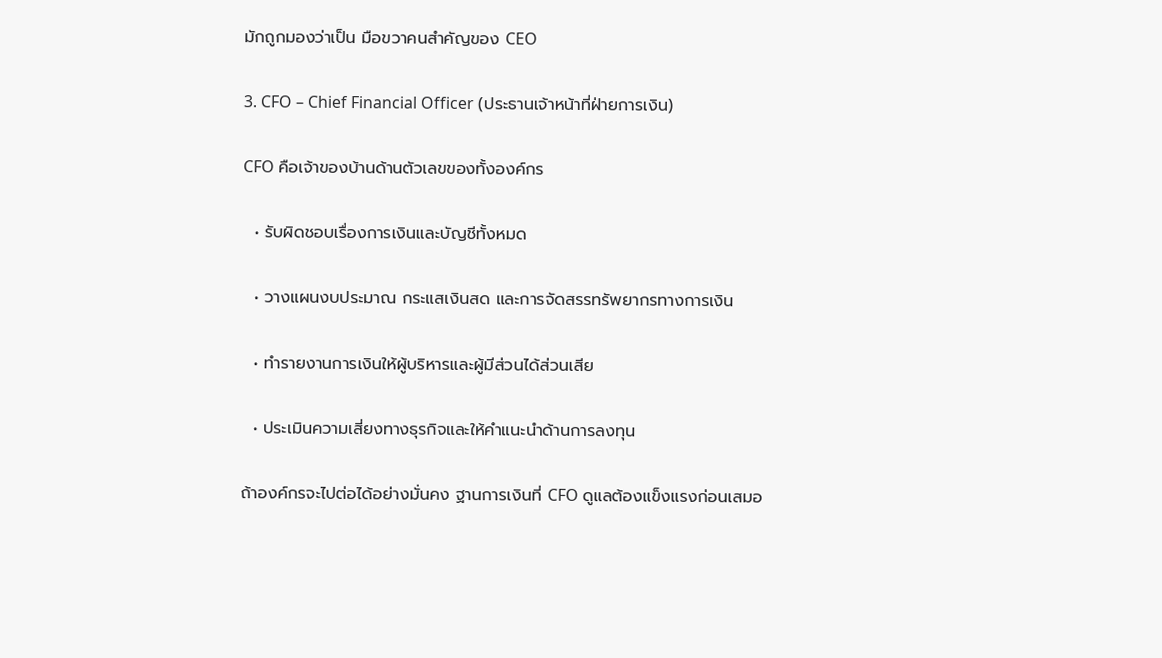มักถูกมองว่าเป็น มือขวาคนสำคัญของ CEO

3. CFO – Chief Financial Officer (ประธานเจ้าหน้าที่ฝ่ายการเงิน)

CFO คือเจ้าของบ้านด้านตัวเลขของทั้งองค์กร

  • รับผิดชอบเรื่องการเงินและบัญชีทั้งหมด

  • วางแผนงบประมาณ กระแสเงินสด และการจัดสรรทรัพยากรทางการเงิน

  • ทำรายงานการเงินให้ผู้บริหารและผู้มีส่วนได้ส่วนเสีย

  • ประเมินความเสี่ยงทางธุรกิจและให้คำแนะนำด้านการลงทุน

ถ้าองค์กรจะไปต่อได้อย่างมั่นคง ฐานการเงินที่ CFO ดูแลต้องแข็งแรงก่อนเสมอ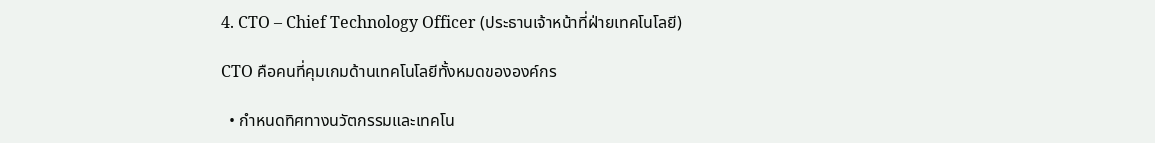4. CTO – Chief Technology Officer (ประธานเจ้าหน้าที่ฝ่ายเทคโนโลยี)

CTO คือคนที่คุมเกมด้านเทคโนโลยีทั้งหมดขององค์กร

  • กำหนดทิศทางนวัตกรรมและเทคโน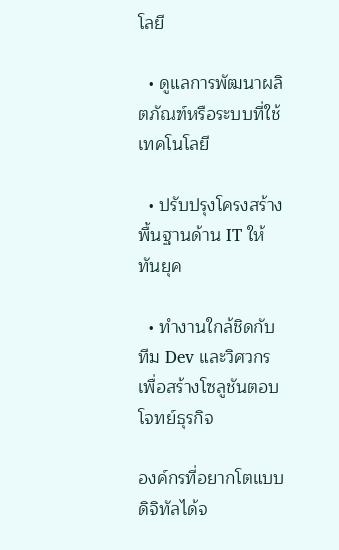โลยี

  • ดูแลการพัฒนาผลิตภัณฑ์หรือระบบที่ใช้เทคโนโลยี

  • ปรับปรุงโครงสร้างพื้นฐานด้าน IT ให้ทันยุค

  • ทำงานใกล้ชิดกับทีม Dev และวิศวกรเพื่อสร้างโซลูชันตอบโจทย์ธุรกิจ

องค์กรที่อยากโตแบบดิจิทัลได้จ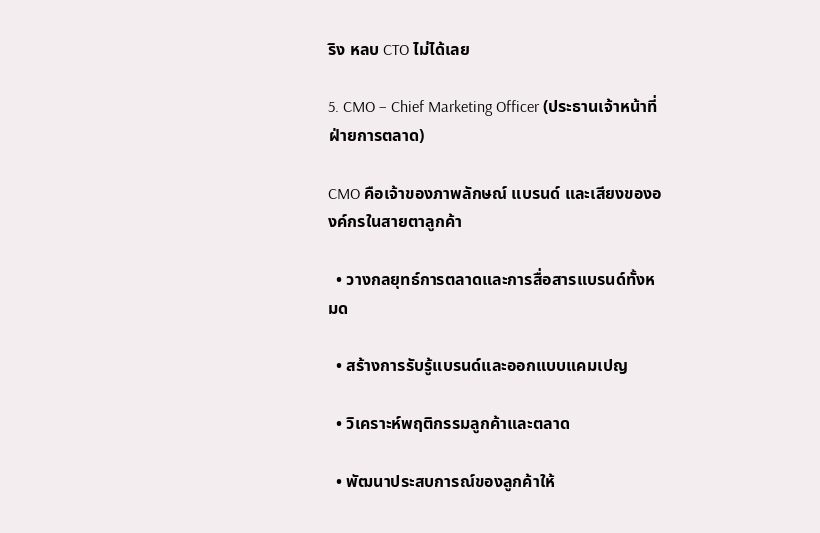ริง หลบ CTO ไม่ได้เลย

5. CMO – Chief Marketing Officer (ประธานเจ้าหน้าที่ฝ่ายการตลาด)

CMO คือเจ้าของภาพลักษณ์ แบรนด์ และเสียงขององค์กรในสายตาลูกค้า

  • วางกลยุทธ์การตลาดและการสื่อสารแบรนด์ทั้งหมด

  • สร้างการรับรู้แบรนด์และออกแบบแคมเปญ

  • วิเคราะห์พฤติกรรมลูกค้าและตลาด

  • พัฒนาประสบการณ์ของลูกค้าให้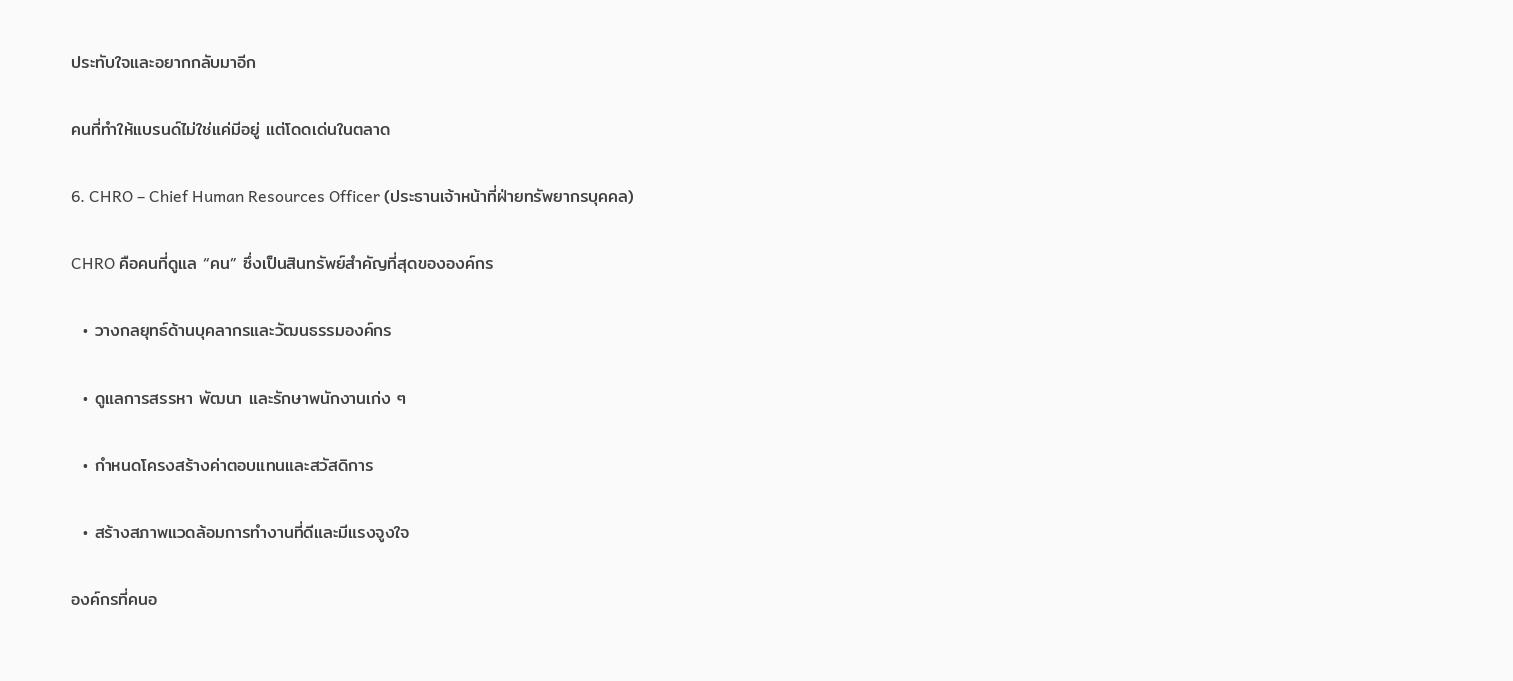ประทับใจและอยากกลับมาอีก

คนที่ทำให้แบรนด์ไม่ใช่แค่มีอยู่ แต่โดดเด่นในตลาด

6. CHRO – Chief Human Resources Officer (ประธานเจ้าหน้าที่ฝ่ายทรัพยากรบุคคล)

CHRO คือคนที่ดูแล “คน” ซึ่งเป็นสินทรัพย์สำคัญที่สุดขององค์กร

  • วางกลยุทธ์ด้านบุคลากรและวัฒนธรรมองค์กร

  • ดูแลการสรรหา พัฒนา และรักษาพนักงานเก่ง ๆ

  • กำหนดโครงสร้างค่าตอบแทนและสวัสดิการ

  • สร้างสภาพแวดล้อมการทำงานที่ดีและมีแรงจูงใจ

องค์กรที่คนอ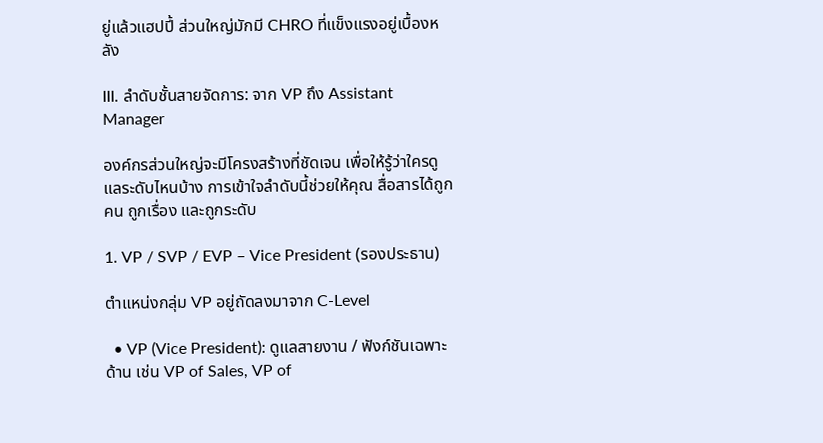ยู่แล้วแฮปปี้ ส่วนใหญ่มักมี CHRO ที่แข็งแรงอยู่เบื้องหลัง

III. ลำดับชั้นสายจัดการ: จาก VP ถึง Assistant Manager

องค์กรส่วนใหญ่จะมีโครงสร้างที่ชัดเจน เพื่อให้รู้ว่าใครดูแลระดับไหนบ้าง การเข้าใจลำดับนี้ช่วยให้คุณ สื่อสารได้ถูกคน ถูกเรื่อง และถูกระดับ

1. VP / SVP / EVP – Vice President (รองประธาน)

ตำแหน่งกลุ่ม VP อยู่ถัดลงมาจาก C-Level

  • VP (Vice President): ดูแลสายงาน / ฟังก์ชันเฉพาะด้าน เช่น VP of Sales, VP of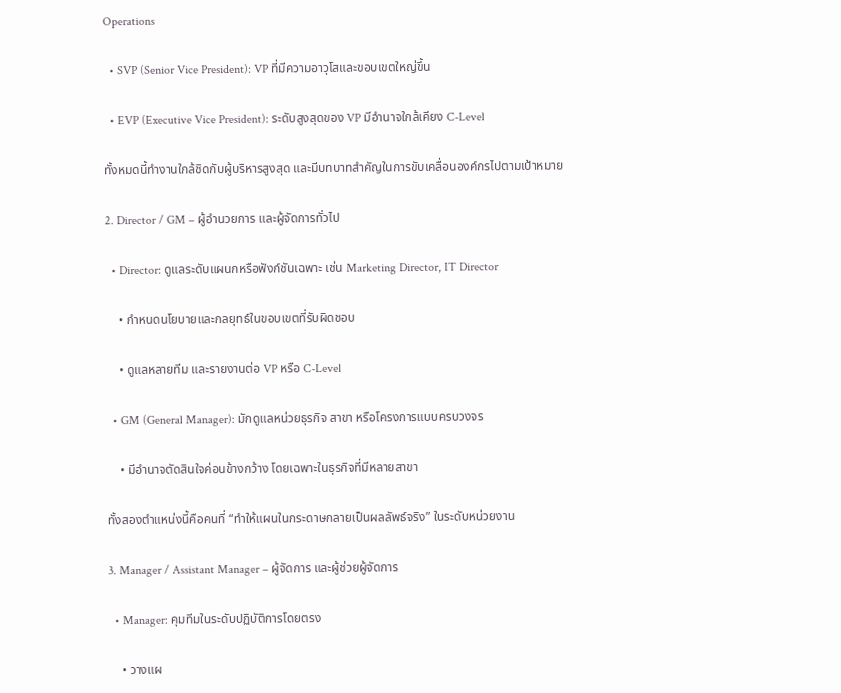Operations

  • SVP (Senior Vice President): VP ที่มีความอาวุโสและขอบเขตใหญ่ขึ้น

  • EVP (Executive Vice President): ระดับสูงสุดของ VP มีอำนาจใกล้เคียง C-Level

ทั้งหมดนี้ทำงานใกล้ชิดกับผู้บริหารสูงสุด และมีบทบาทสำคัญในการขับเคลื่อนองค์กรไปตามเป้าหมาย

2. Director / GM – ผู้อำนวยการ และผู้จัดการทั่วไป

  • Director: ดูแลระดับแผนกหรือฟังก์ชันเฉพาะ เช่น Marketing Director, IT Director

    • กำหนดนโยบายและกลยุทธ์ในขอบเขตที่รับผิดชอบ

    • ดูแลหลายทีม และรายงานต่อ VP หรือ C-Level

  • GM (General Manager): มักดูแลหน่วยธุรกิจ สาขา หรือโครงการแบบครบวงจร

    • มีอำนาจตัดสินใจค่อนข้างกว้าง โดยเฉพาะในธุรกิจที่มีหลายสาขา

ทั้งสองตำแหน่งนี้คือคนที่ “ทำให้แผนในกระดาษกลายเป็นผลลัพธ์จริง” ในระดับหน่วยงาน

3. Manager / Assistant Manager – ผู้จัดการ และผู้ช่วยผู้จัดการ

  • Manager: คุมทีมในระดับปฏิบัติการโดยตรง

    • วางแผ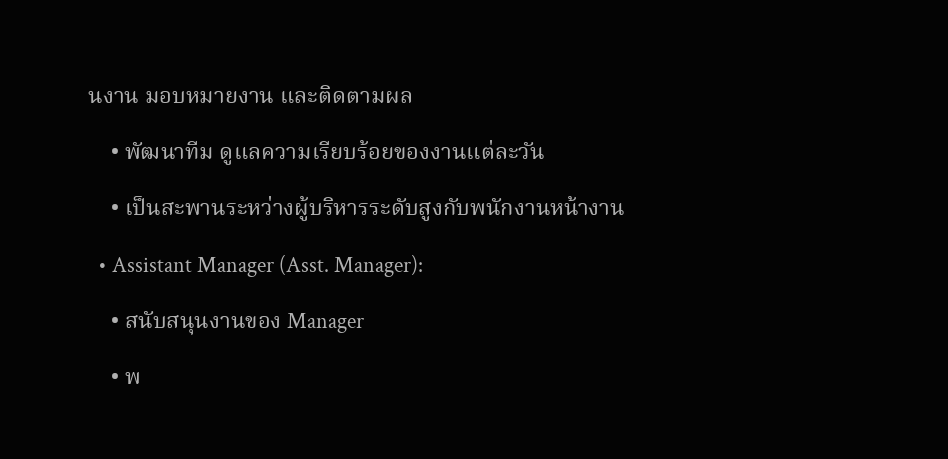นงาน มอบหมายงาน และติดตามผล

    • พัฒนาทีม ดูแลความเรียบร้อยของงานแต่ละวัน

    • เป็นสะพานระหว่างผู้บริหารระดับสูงกับพนักงานหน้างาน

  • Assistant Manager (Asst. Manager):

    • สนับสนุนงานของ Manager

    • พ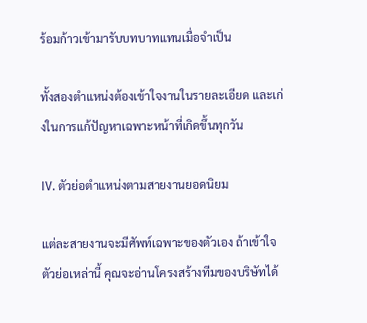ร้อมก้าวเข้ามารับบทบาทแทนเมื่อจำเป็น

ทั้งสองตำแหน่งต้องเข้าใจงานในรายละเอียด และเก่งในการแก้ปัญหาเฉพาะหน้าที่เกิดขึ้นทุกวัน

IV. ตัวย่อตำแหน่งตามสายงานยอดนิยม

แต่ละสายงานจะมีศัพท์เฉพาะของตัวเอง ถ้าเข้าใจตัวย่อเหล่านี้ คุณจะอ่านโครงสร้างทีมของบริษัทได้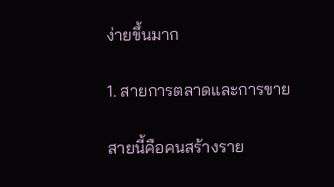ง่ายขึ้นมาก

1. สายการตลาดและการขาย

สายนี้คือคนสร้างราย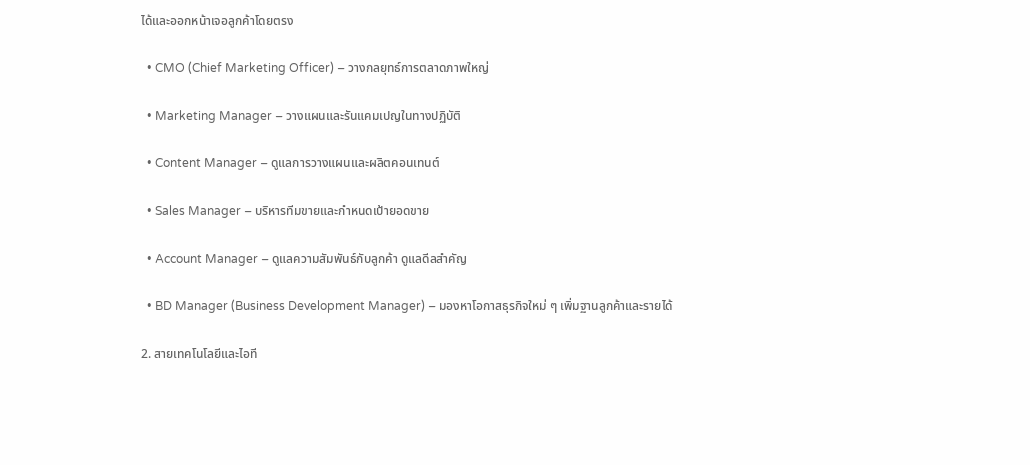ได้และออกหน้าเจอลูกค้าโดยตรง

  • CMO (Chief Marketing Officer) – วางกลยุทธ์การตลาดภาพใหญ่

  • Marketing Manager – วางแผนและรันแคมเปญในทางปฏิบัติ

  • Content Manager – ดูแลการวางแผนและผลิตคอนเทนต์

  • Sales Manager – บริหารทีมขายและกำหนดเป้ายอดขาย

  • Account Manager – ดูแลความสัมพันธ์กับลูกค้า ดูแลดีลสำคัญ

  • BD Manager (Business Development Manager) – มองหาโอกาสธุรกิจใหม่ ๆ เพิ่มฐานลูกค้าและรายได้

2. สายเทคโนโลยีและไอที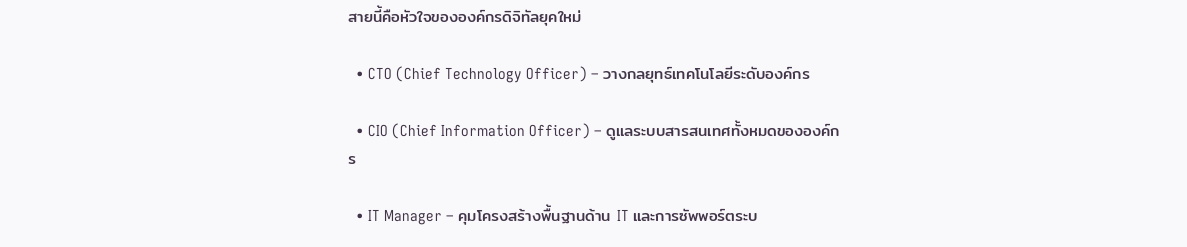สายนี้คือหัวใจขององค์กรดิจิทัลยุคใหม่

  • CTO (Chief Technology Officer) – วางกลยุทธ์เทคโนโลยีระดับองค์กร

  • CIO (Chief Information Officer) – ดูแลระบบสารสนเทศทั้งหมดขององค์กร

  • IT Manager – คุมโครงสร้างพื้นฐานด้าน IT และการซัพพอร์ตระบ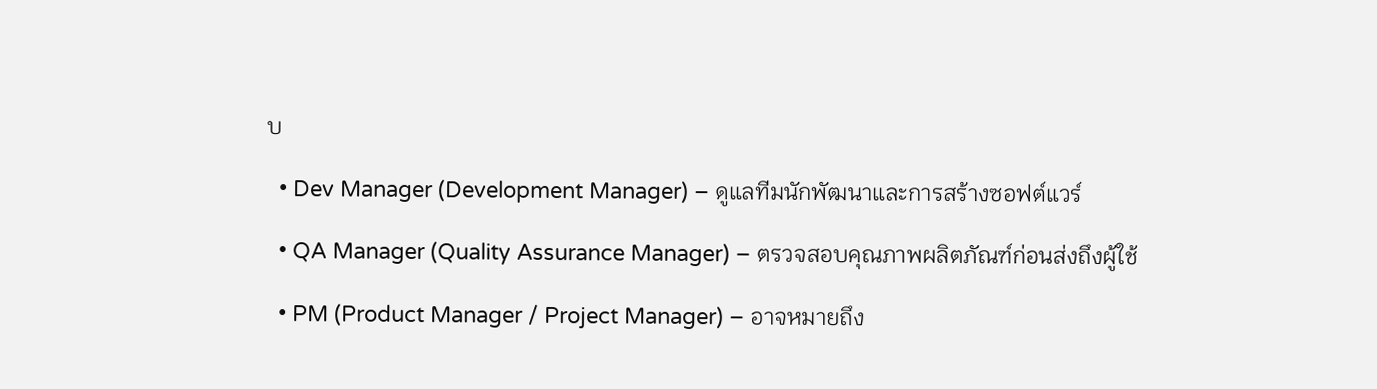บ

  • Dev Manager (Development Manager) – ดูแลทีมนักพัฒนาและการสร้างซอฟต์แวร์

  • QA Manager (Quality Assurance Manager) – ตรวจสอบคุณภาพผลิตภัณฑ์ก่อนส่งถึงผู้ใช้

  • PM (Product Manager / Project Manager) – อาจหมายถึง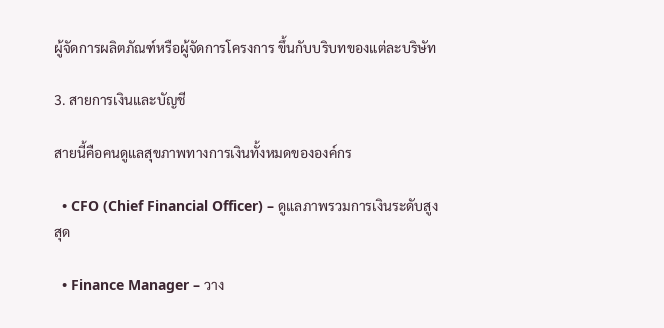ผู้จัดการผลิตภัณฑ์หรือผู้จัดการโครงการ ขึ้นกับบริบทของแต่ละบริษัท

3. สายการเงินและบัญชี

สายนี้คือคนดูแลสุขภาพทางการเงินทั้งหมดขององค์กร

  • CFO (Chief Financial Officer) – ดูแลภาพรวมการเงินระดับสูงสุด

  • Finance Manager – วาง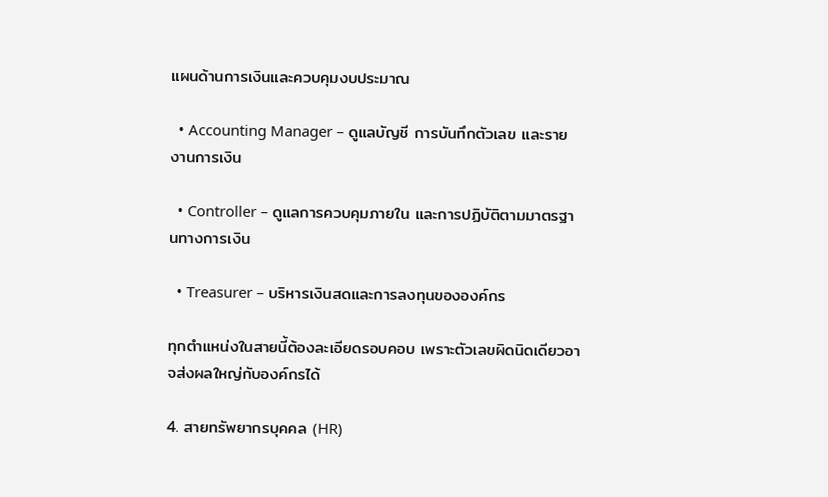แผนด้านการเงินและควบคุมงบประมาณ

  • Accounting Manager – ดูแลบัญชี การบันทึกตัวเลข และรายงานการเงิน

  • Controller – ดูแลการควบคุมภายใน และการปฏิบัติตามมาตรฐานทางการเงิน

  • Treasurer – บริหารเงินสดและการลงทุนขององค์กร

ทุกตำแหน่งในสายนี้ต้องละเอียดรอบคอบ เพราะตัวเลขผิดนิดเดียวอาจส่งผลใหญ่กับองค์กรได้

4. สายทรัพยากรบุคคล (HR)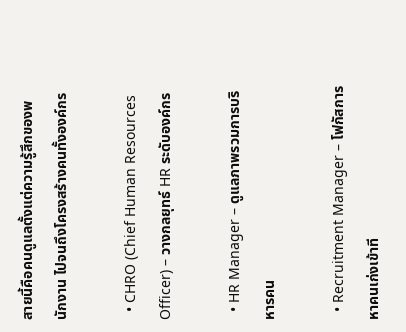สายนี้คือคนดูแลตั้งแต่ความรู้สึกของพนักงาน ไปจนถึงโครงสร้างคนทั้งองค์กร

  • CHRO (Chief Human Resources Officer) – วางกลยุทธ์ HR ระดับองค์กร

  • HR Manager – ดูแลภาพรวมการบริหารคน

  • Recruitment Manager – โฟกัสการหาคนเก่งเข้าที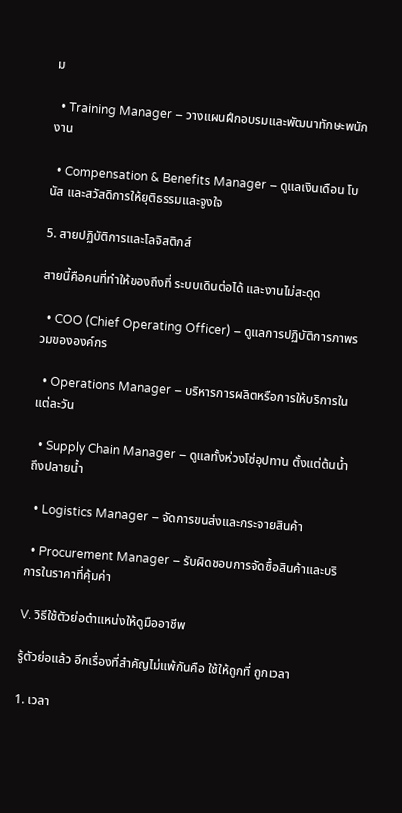ม

  • Training Manager – วางแผนฝึกอบรมและพัฒนาทักษะพนักงาน

  • Compensation & Benefits Manager – ดูแลเงินเดือน โบนัส และสวัสดิการให้ยุติธรรมและจูงใจ

5. สายปฏิบัติการและโลจิสติกส์

สายนี้คือคนที่ทำให้ของถึงที่ ระบบเดินต่อได้ และงานไม่สะดุด

  • COO (Chief Operating Officer) – ดูแลการปฏิบัติการภาพรวมขององค์กร

  • Operations Manager – บริหารการผลิตหรือการให้บริการในแต่ละวัน

  • Supply Chain Manager – ดูแลทั้งห่วงโซ่อุปทาน ตั้งแต่ต้นน้ำถึงปลายน้ำ

  • Logistics Manager – จัดการขนส่งและกระจายสินค้า

  • Procurement Manager – รับผิดชอบการจัดซื้อสินค้าและบริการในราคาที่คุ้มค่า

V. วิธีใช้ตัวย่อตำแหน่งให้ดูมืออาชีพ

รู้ตัวย่อแล้ว อีกเรื่องที่สำคัญไม่แพ้กันคือ ใช้ให้ถูกที่ ถูกเวลา

1. เวลา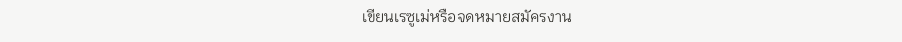เขียนเรซูเม่หรือจดหมายสมัครงาน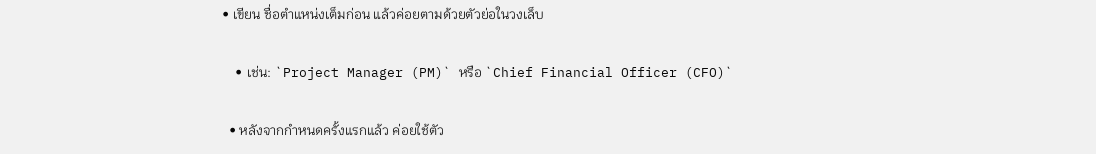• เขียน ชื่อตำแหน่งเต็มก่อน แล้วค่อยตามด้วยตัวย่อในวงเล็บ

    • เช่น: `Project Manager (PM)` หรือ `Chief Financial Officer (CFO)`

  • หลังจากกำหนดครั้งแรกแล้ว ค่อยใช้ตัว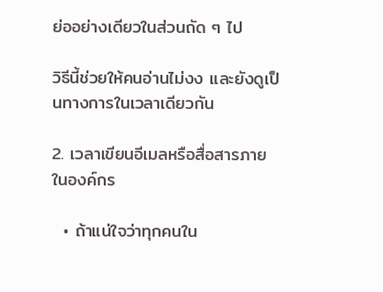ย่ออย่างเดียวในส่วนถัด ๆ ไป

วิธีนี้ช่วยให้คนอ่านไม่งง และยังดูเป็นทางการในเวลาเดียวกัน

2. เวลาเขียนอีเมลหรือสื่อสารภายในองค์กร

  • ถ้าแน่ใจว่าทุกคนใน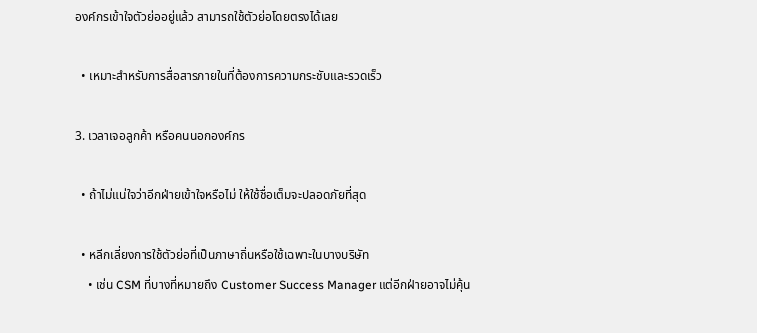องค์กรเข้าใจตัวย่ออยู่แล้ว สามารถใช้ตัวย่อโดยตรงได้เลย

  • เหมาะสำหรับการสื่อสารภายในที่ต้องการความกระชับและรวดเร็ว

3. เวลาเจอลูกค้า หรือคนนอกองค์กร

  • ถ้าไม่แน่ใจว่าอีกฝ่ายเข้าใจหรือไม่ ให้ใช้ชื่อเต็มจะปลอดภัยที่สุด

  • หลีกเลี่ยงการใช้ตัวย่อที่เป็นภาษาถิ่นหรือใช้เฉพาะในบางบริษัท
    • เช่น CSM ที่บางที่หมายถึง Customer Success Manager แต่อีกฝ่ายอาจไม่คุ้น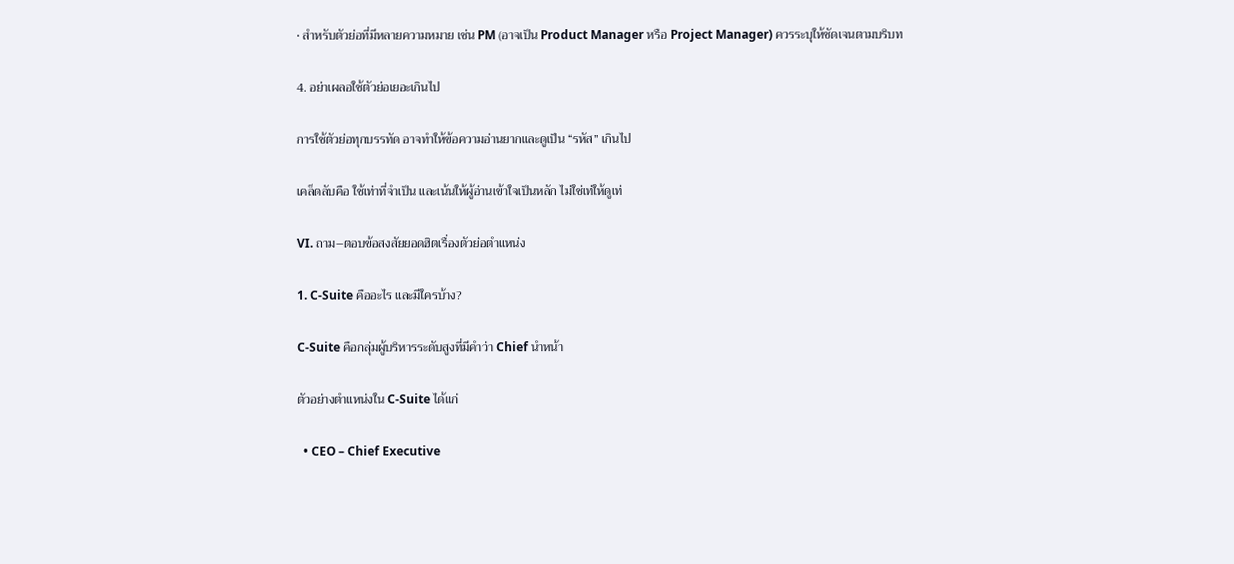• สำหรับตัวย่อที่มีหลายความหมาย เช่น PM (อาจเป็น Product Manager หรือ Project Manager) ควรระบุให้ชัดเจนตามบริบท

4. อย่าเผลอใช้ตัวย่อเยอะเกินไป

การใช้ตัวย่อทุกบรรทัด อาจทำให้ข้อความอ่านยากและดูเป็น “รหัส” เกินไป

เคล็ดลับคือ ใช้เท่าที่จำเป็น และเน้นให้ผู้อ่านเข้าใจเป็นหลัก ไม่ใช่เท่ให้ดูเท่

VI. ถาม–ตอบข้อสงสัยยอดฮิตเรื่องตัวย่อตำแหน่ง

1. C-Suite คืออะไร และมีใครบ้าง?

C-Suite คือกลุ่มผู้บริหารระดับสูงที่มีคำว่า Chief นำหน้า

ตัวอย่างตำแหน่งใน C-Suite ได้แก่

  • CEO – Chief Executive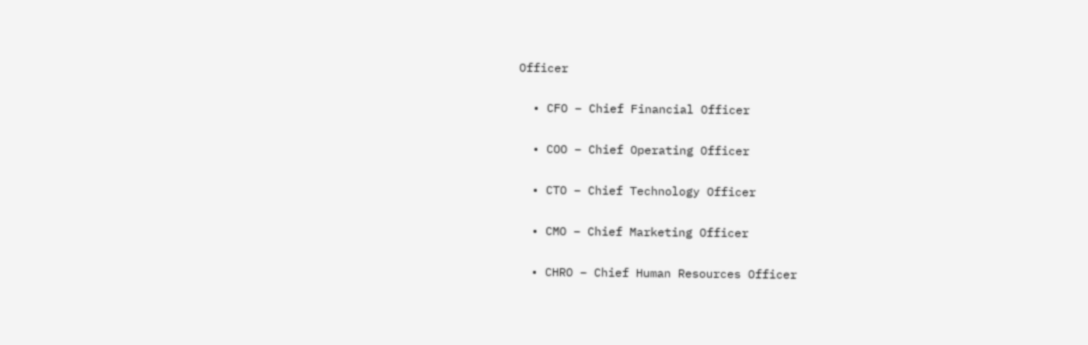Officer

  • CFO – Chief Financial Officer

  • COO – Chief Operating Officer

  • CTO – Chief Technology Officer

  • CMO – Chief Marketing Officer

  • CHRO – Chief Human Resources Officer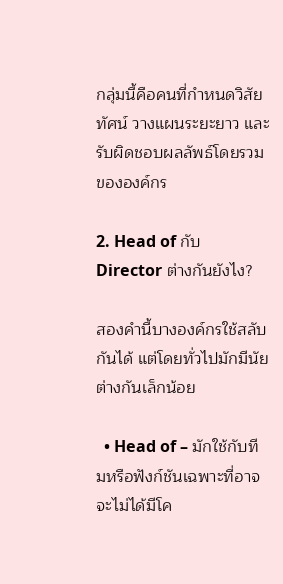กลุ่มนี้คือคนที่กำหนดวิสัยทัศน์ วางแผนระยะยาว และรับผิดชอบผลลัพธ์โดยรวมขององค์กร

2. Head of กับ Director ต่างกันยังไง?

สองคำนี้บางองค์กรใช้สลับกันได้ แต่โดยทั่วไปมักมีนัยต่างกันเล็กน้อย

  • Head of – มักใช้กับทีมหรือฟังก์ชันเฉพาะที่อาจจะไม่ได้มีโค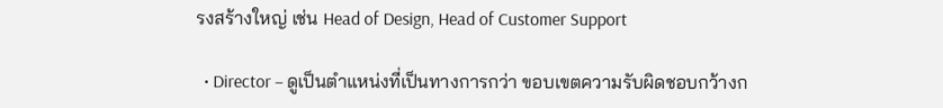รงสร้างใหญ่ เช่น Head of Design, Head of Customer Support

  • Director – ดูเป็นตำแหน่งที่เป็นทางการกว่า ขอบเขตความรับผิดชอบกว้างก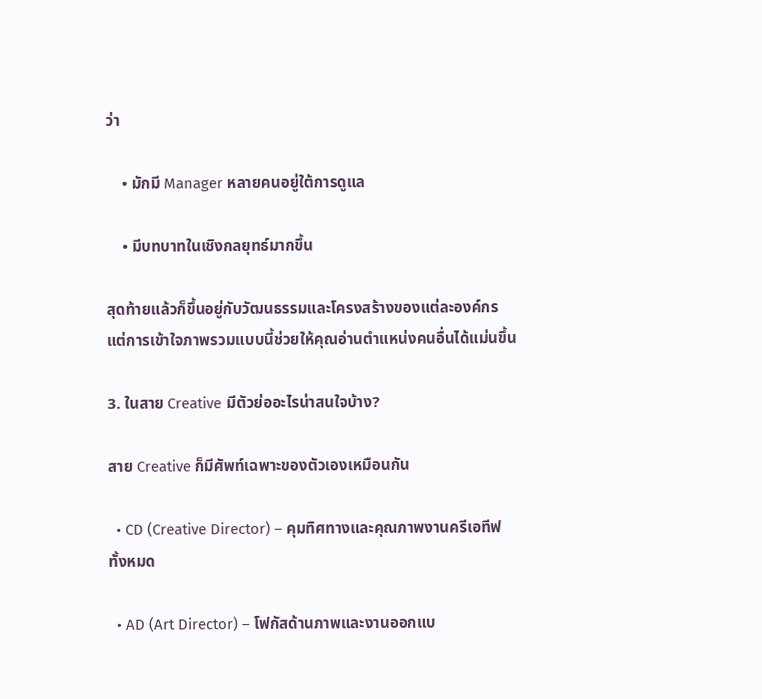ว่า

    • มักมี Manager หลายคนอยู่ใต้การดูแล

    • มีบทบาทในเชิงกลยุทธ์มากขึ้น

สุดท้ายแล้วก็ขึ้นอยู่กับวัฒนธรรมและโครงสร้างของแต่ละองค์กร แต่การเข้าใจภาพรวมแบบนี้ช่วยให้คุณอ่านตำแหน่งคนอื่นได้แม่นขึ้น

3. ในสาย Creative มีตัวย่ออะไรน่าสนใจบ้าง?

สาย Creative ก็มีศัพท์เฉพาะของตัวเองเหมือนกัน

  • CD (Creative Director) – คุมทิศทางและคุณภาพงานครีเอทีฟทั้งหมด

  • AD (Art Director) – โฟกัสด้านภาพและงานออกแบ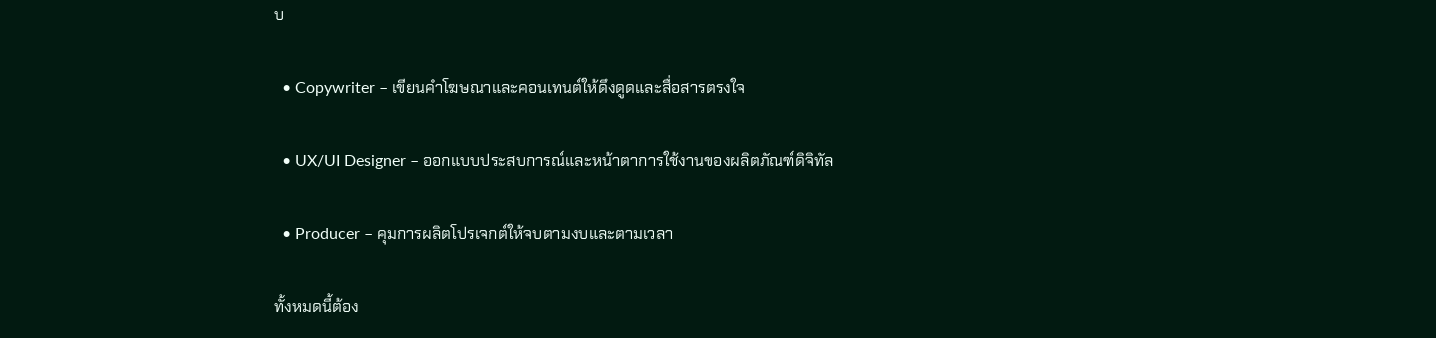บ

  • Copywriter – เขียนคำโฆษณาและคอนเทนต์ให้ดึงดูดและสื่อสารตรงใจ

  • UX/UI Designer – ออกแบบประสบการณ์และหน้าตาการใช้งานของผลิตภัณฑ์ดิจิทัล

  • Producer – คุมการผลิตโปรเจกต์ให้จบตามงบและตามเวลา

ทั้งหมดนี้ต้อง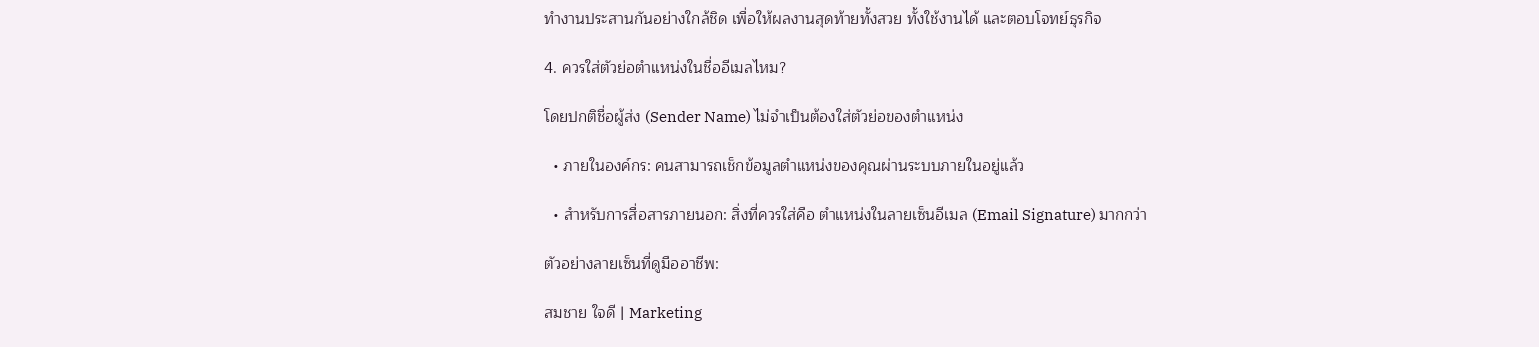ทำงานประสานกันอย่างใกล้ชิด เพื่อให้ผลงานสุดท้ายทั้งสวย ทั้งใช้งานได้ และตอบโจทย์ธุรกิจ

4. ควรใส่ตัวย่อตำแหน่งในชื่ออีเมลไหม?

โดยปกติชื่อผู้ส่ง (Sender Name) ไม่จำเป็นต้องใส่ตัวย่อของตำแหน่ง

  • ภายในองค์กร: คนสามารถเช็กข้อมูลตำแหน่งของคุณผ่านระบบภายในอยู่แล้ว

  • สำหรับการสื่อสารภายนอก: สิ่งที่ควรใส่คือ ตำแหน่งในลายเซ็นอีเมล (Email Signature) มากกว่า

ตัวอย่างลายเซ็นที่ดูมืออาชีพ:

สมชาย ใจดี | Marketing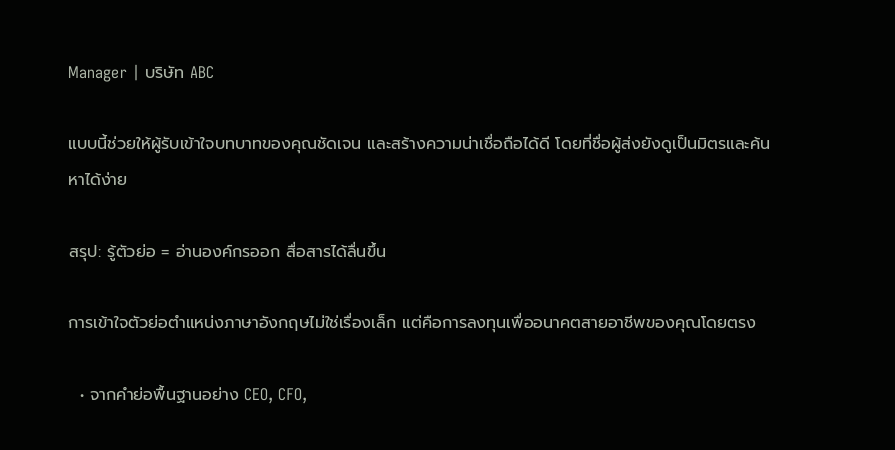Manager | บริษัท ABC

แบบนี้ช่วยให้ผู้รับเข้าใจบทบาทของคุณชัดเจน และสร้างความน่าเชื่อถือได้ดี โดยที่ชื่อผู้ส่งยังดูเป็นมิตรและค้นหาได้ง่าย

สรุป: รู้ตัวย่อ = อ่านองค์กรออก สื่อสารได้ลื่นขึ้น

การเข้าใจตัวย่อตำแหน่งภาษาอังกฤษไม่ใช่เรื่องเล็ก แต่คือการลงทุนเพื่ออนาคตสายอาชีพของคุณโดยตรง

  • จากคำย่อพื้นฐานอย่าง CEO, CFO,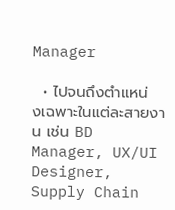Manager

  • ไปจนถึงตำแหน่งเฉพาะในแต่ละสายงาน เช่น BD Manager, UX/UI Designer, Supply Chain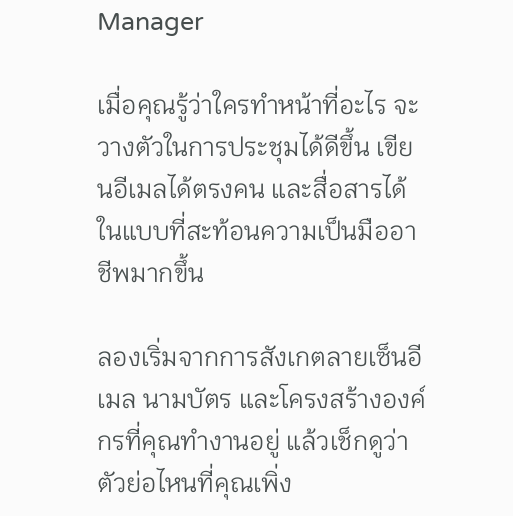Manager

เมื่อคุณรู้ว่าใครทำหน้าที่อะไร จะวางตัวในการประชุมได้ดีขึ้น เขียนอีเมลได้ตรงคน และสื่อสารได้ในแบบที่สะท้อนความเป็นมืออาชีพมากขึ้น

ลองเริ่มจากการสังเกตลายเซ็นอีเมล นามบัตร และโครงสร้างองค์กรที่คุณทำงานอยู่ แล้วเช็กดูว่าตัวย่อไหนที่คุณเพิ่ง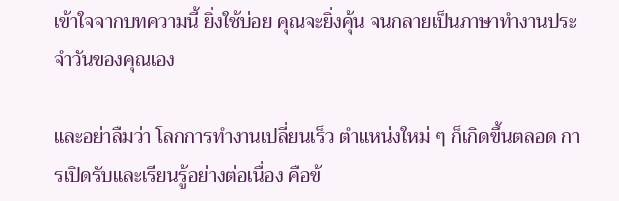เข้าใจจากบทความนี้ ยิ่งใช้บ่อย คุณจะยิ่งคุ้น จนกลายเป็นภาษาทำงานประจำวันของคุณเอง

และอย่าลืมว่า โลกการทำงานเปลี่ยนเร็ว ตำแหน่งใหม่ ๆ ก็เกิดขึ้นตลอด การเปิดรับและเรียนรู้อย่างต่อเนื่อง คือข้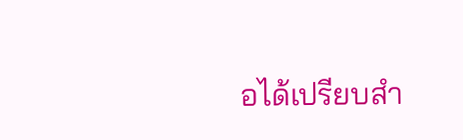อได้เปรียบสำ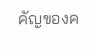คัญของค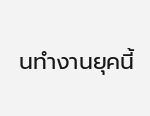นทำงานยุคนี้